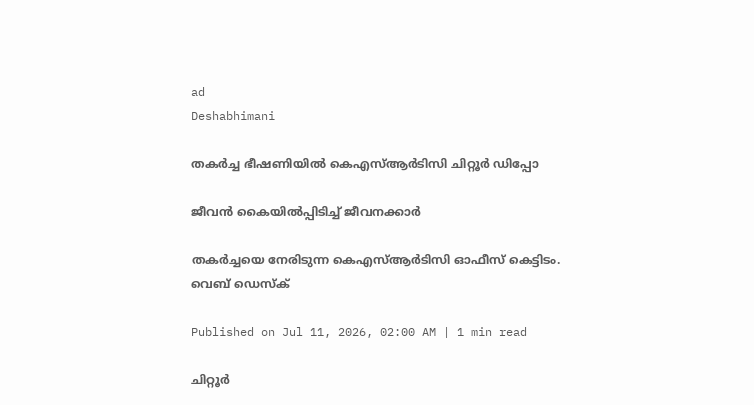ad
Deshabhimani

തകർച്ച ഭീഷണിയിൽ കെഎസ്ആർടിസി ചിറ്റൂർ ഡിപ്പോ

ജീവൻ കൈയിൽപ്പിടിച്ച്‌ ജീവനക്കാർ

തകർച്ചയെ നേരിടുന്ന കെഎസ്ആർടിസി ഓഫീസ് കെട്ടിടം.
വെബ് ഡെസ്ക്

Published on Jul 11, 2026, 02:00 AM | 1 min read

ചിറ്റൂർ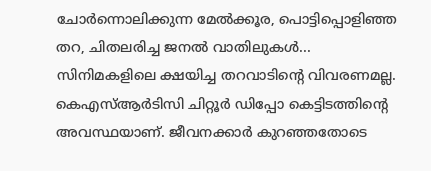ചോർന്നൊലിക്കുന്ന മേൽക്കൂര, പൊട്ടിപ്പൊളിഞ്ഞ തറ, ചിതലരിച്ച ജനൽ വാതിലുകൾ... സിനിമകളിലെ ക്ഷയിച്ച തറവാടിന്റെ വിവരണമല്ല. കെഎസ്ആർടിസി ചിറ്റൂർ ഡിപ്പോ കെട്ടിടത്തിന്റെ അവസ്ഥയാണ്‌. ജീവനക്കാർ കുറഞ്ഞതോടെ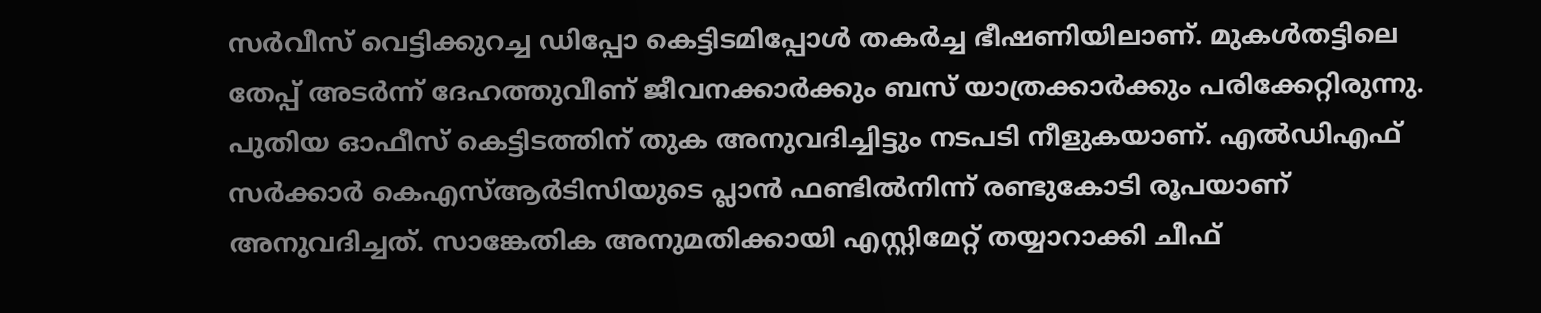സർവീസ് വെട്ടിക്കുറച്ച ഡിപ്പോ കെട്ടിടമിപ്പോൾ തകർച്ച ഭീഷണിയിലാണ്‌. മുകൾതട്ടിലെ തേപ്പ് അടർന്ന് ദേഹത്തുവീണ് ജീവനക്കാർക്കും ബസ് യാത്രക്കാർക്കും പരിക്കേറ്റിരുന്നു. പുതിയ ഓഫീസ് കെട്ടിടത്തിന്‌ തുക അനുവദിച്ചിട്ടും നടപടി നീളുകയാണ്‌. എൽഡിഎഫ് സർക്കാർ കെഎസ്ആർടിസിയുടെ പ്ലാൻ ഫണ്ടിൽനിന്ന് രണ്ടുകോടി രൂപയാണ് അനുവദിച്ചത്. സാങ്കേതിക അനുമതിക്കായി എസ്റ്റിമേറ്റ് തയ്യാറാക്കി ചീഫ്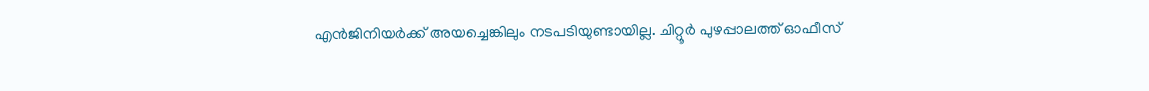എൻജിനിയർക്ക് അയച്ചെങ്കിലും നടപടിയുണ്ടായില്ല. ചിറ്റൂർ പുഴപ്പാലത്ത് ഓഫീസ്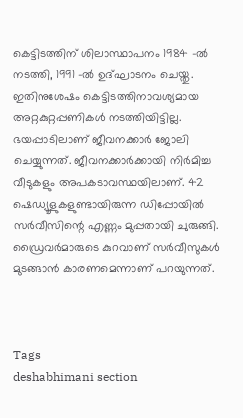കെട്ടിടത്തിന് ശിലാസ്ഥാപനം 1984 –ൽ നടത്തി, 1991 –ൽ ഉദ്ഘാടനം ചെയ്തു. ഇതിനുശേഷം കെട്ടിടത്തിനാവശ്യമായ അറ്റകുറ്റപ്പണികൾ നടത്തിയിട്ടില്ല. ഭയപ്പാടിലാണ് ജീവനക്കാർ ജോലി ചെയ്യുന്നത്. ജീവനക്കാർക്കായി നിർമിച്ച വീടുകളും അപകടാവസ്ഥയിലാണ്. 42 ഷെഡ്യൂളുകളുണ്ടായിരുന്ന ഡിപ്പോയിൽ സർവീസിന്റെ എണ്ണം മുപ്പതായി ചുരുങ്ങി. ഡ്രൈവർമാരുടെ കുറവാണ് സർവീസുകൾ മുടങ്ങാൻ കാരണമെന്നാണ്‌ പറയുന്നത്‌.



Tags
deshabhimani section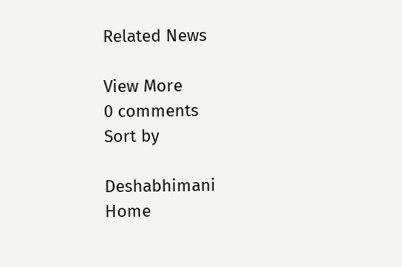Related News

View More
0 comments
Sort by

Deshabhimani
Home